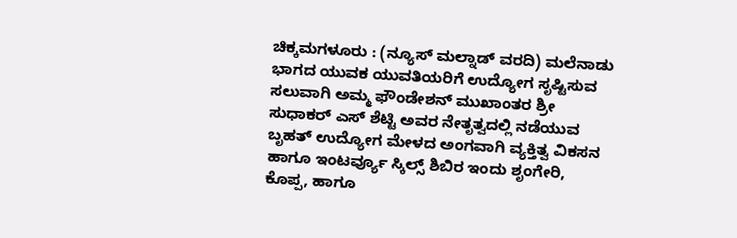ಚಿಕ್ಕಮಗಳೂರು : (ನ್ಯೂಸ್ ಮಲ್ನಾಡ್ ವರದಿ) ಮಲೆನಾಡು ಭಾಗದ ಯುವಕ ಯುವತಿಯರಿಗೆ ಉದ್ಯೋಗ ಸೃಷ್ಟಿಸುವ ಸಲುವಾಗಿ ಅಮ್ಮ ಫೌಂಡೇಶನ್ ಮುಖಾಂತರ ಶ್ರೀ ಸುಧಾಕರ್ ಎಸ್ ಶೆಟ್ಟಿ ಅವರ ನೇತೃತ್ವದಲ್ಲಿ ನಡೆಯುವ ಬೃಹತ್ ಉದ್ಯೋಗ ಮೇಳದ ಅಂಗವಾಗಿ ವ್ಯಕ್ತಿತ್ವ ವಿಕಸನ ಹಾಗೂ ಇಂಟರ್ವ್ಯೂ ಸ್ಕಿಲ್ಸ್ ಶಿಬಿರ ಇಂದು ಶೃಂಗೇರಿ, ಕೊಪ್ಪ, ಹಾಗೂ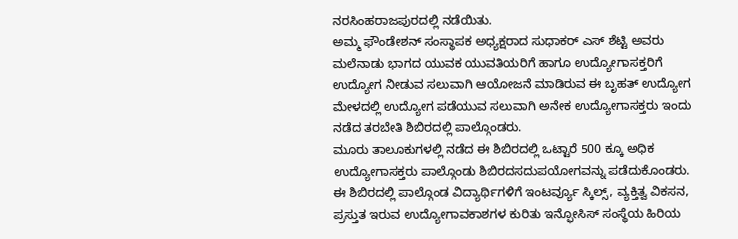ನರಸಿಂಹರಾಜಪುರದಲ್ಲಿ ನಡೆಯಿತು.
ಅಮ್ಮ ಫೌಂಡೇಶನ್ ಸಂಸ್ಥಾಪಕ ಅಧ್ಯಕ್ಷರಾದ ಸುಧಾಕರ್ ಎಸ್ ಶೆಟ್ಟಿ ಅವರು ಮಲೆನಾಡು ಭಾಗದ ಯುವಕ ಯುವತಿಯರಿಗೆ ಹಾಗೂ ಉದ್ಯೋಗಾಸಕ್ತರಿಗೆ ಉದ್ಯೋಗ ನೀಡುವ ಸಲುವಾಗಿ ಆಯೋಜನೆ ಮಾಡಿರುವ ಈ ಬೃಹತ್ ಉದ್ಯೋಗ ಮೇಳದಲ್ಲಿ ಉದ್ಯೋಗ ಪಡೆಯುವ ಸಲುವಾಗಿ ಅನೇಕ ಉದ್ಯೋಗಾಸಕ್ತರು ಇಂದು ನಡೆದ ತರಬೇತಿ ಶಿಬಿರದಲ್ಲಿ ಪಾಲ್ಗೊಂಡರು.
ಮೂರು ತಾಲೂಕುಗಳಲ್ಲಿ ನಡೆದ ಈ ಶಿಬಿರದಲ್ಲಿ ಒಟ್ಟಾರೆ 500 ಕ್ಕೂ ಅಧಿಕ ಉದ್ಯೋಗಾಸಕ್ತರು ಪಾಲ್ಗೊಂಡು ಶಿಬಿರದಸದುಪಯೋಗವನ್ನು ಪಡೆದುಕೊಂಡರು. ಈ ಶಿಬಿರದಲ್ಲಿ ಪಾಲ್ಗೊಂಡ ವಿದ್ಯಾರ್ಥಿಗಳಿಗೆ ಇಂಟರ್ವ್ಯೂ ಸ್ಕಿಲ್ಸ್, ವ್ಯಕ್ತಿತ್ವ ವಿಕಸನ, ಪ್ರಸ್ತುತ ಇರುವ ಉದ್ಯೋಗಾವಕಾಶಗಳ ಕುರಿತು ಇನ್ಫೋಸಿಸ್ ಸಂಸ್ಥೆಯ ಹಿರಿಯ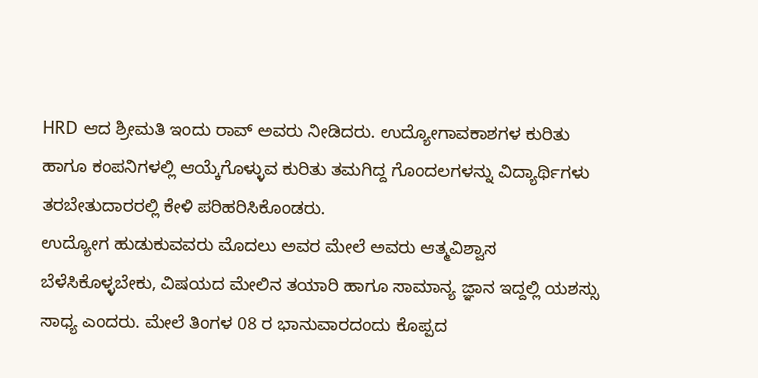HRD ಆದ ಶ್ರೀಮತಿ ಇಂದು ರಾವ್ ಅವರು ನೀಡಿದರು. ಉದ್ಯೋಗಾವಕಾಶಗಳ ಕುರಿತು ಹಾಗೂ ಕಂಪನಿಗಳಲ್ಲಿ ಆಯ್ಕೆಗೊಳ್ಳುವ ಕುರಿತು ತಮಗಿದ್ದ ಗೊಂದಲಗಳನ್ನು ವಿದ್ಯಾರ್ಥಿಗಳು ತರಬೇತುದಾರರಲ್ಲಿ ಕೇಳಿ ಪರಿಹರಿಸಿಕೊಂಡರು.
ಉದ್ಯೋಗ ಹುಡುಕುವವರು ಮೊದಲು ಅವರ ಮೇಲೆ ಅವರು ಆತ್ಮವಿಶ್ವಾಸ ಬೆಳೆಸಿಕೊಳ್ಳಬೇಕು, ವಿಷಯದ ಮೇಲಿನ ತಯಾರಿ ಹಾಗೂ ಸಾಮಾನ್ಯ ಜ್ಞಾನ ಇದ್ದಲ್ಲಿ ಯಶಸ್ಸು ಸಾಧ್ಯ ಎಂದರು. ಮೇಲೆ ತಿಂಗಳ 08 ರ ಭಾನುವಾರದಂದು ಕೊಪ್ಪದ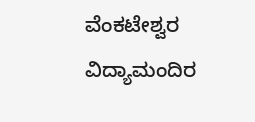ವೆಂಕಟೇಶ್ವರ ವಿದ್ಯಾಮಂದಿರ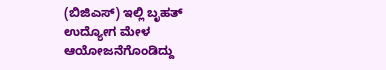(ಬಿಜಿಎಸ್) ಇಲ್ಲಿ ಬೃಹತ್ ಉದ್ಯೋಗ ಮೇಳ ಆಯೋಜನೆಗೊಂಡಿದ್ದು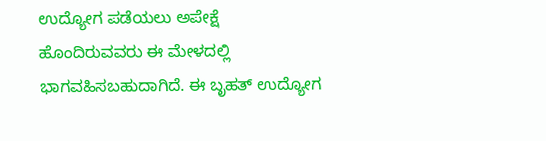ಉದ್ಯೋಗ ಪಡೆಯಲು ಅಪೇಕ್ಷೆ ಹೊಂದಿರುವವರು ಈ ಮೇಳದಲ್ಲಿ ಭಾಗವಹಿಸಬಹುದಾಗಿದೆ. ಈ ಬೃಹತ್ ಉದ್ಯೋಗ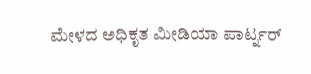ಮೇಳದ ಅಧಿಕೃತ ಮೀಡಿಯಾ ಪಾರ್ಟ್ನರ್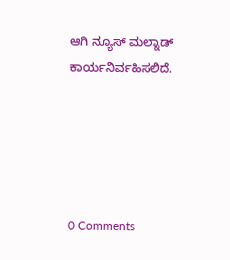ಆಗಿ ನ್ಯೂಸ್ ಮಲ್ನಾಡ್ ಕಾರ್ಯನಿರ್ವಹಿಸಲಿದೆ.





0 Comments